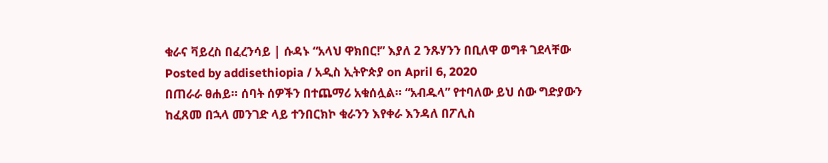ቁራና ቫይረስ በፈረንሳይ | ሱዳኑ “አላህ ዋክበር!” እያለ 2 ንጹሃንን በቢለዋ ወግቶ ገደላቸው
Posted by addisethiopia / አዲስ ኢትዮጵያ on April 6, 2020
በጠራራ ፀሐይ። ሰባት ሰዎችን በተጨማሪ አቁሰሏል። “አብዱላ” የተባለው ይህ ሰው ግድያውን ከፈጸመ በኋላ መንገድ ላይ ተንበርክኮ ቁራንን እየቀራ እንዳለ በፖሊስ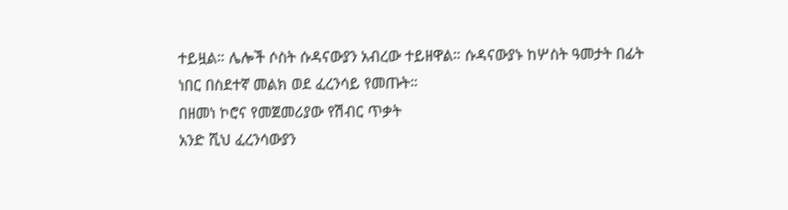ተይዟል። ሌሎች ሶስት ሱዳናውያን አብረው ተይዘዋል። ሱዳናውያኑ ከሦስት ዓመታት በፊት ነበር በስደተኛ መልክ ወደ ፈረንሳይ የመጡት።
በዘመነ ኮሮና የመጀመሪያው የሽብር ጥቃት
አንድ ሺህ ፈረንሳውያን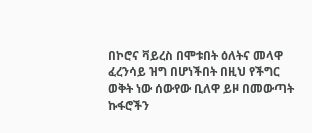በኮሮና ቫይረስ በሞቱበት ዕለትና መላዋ ፈረንሳይ ዝግ በሆነችበት በዚህ የችግር ወቅት ነው ሰውየው ቢለዋ ይዞ በመውጣት ኩፋሮችን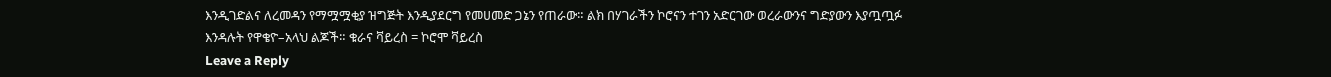እንዲገድልና ለረመዳን የማሟሟቂያ ዝግጅት እንዲያደርግ የመሀመድ ጋኔን የጠራው። ልክ በሃገራችን ኮሮናን ተገን አድርገው ወረራውንና ግድያውን እያጧጧፉ እንዳሉት የዋቄዮ–አላህ ልጆች። ቁራና ቫይረስ = ኮሮሞ ቫይረስ
Leave a Reply